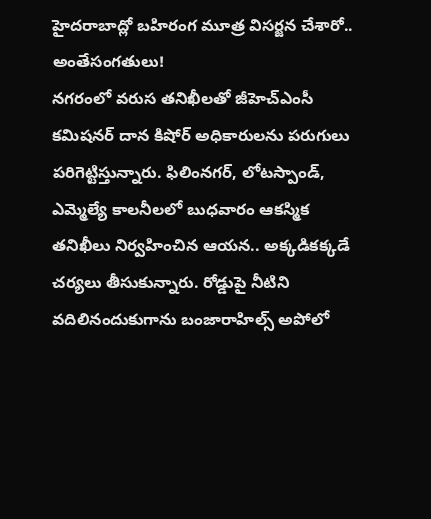హైదరాబాద్లో బహిరంగ మూత్ర విసర్జన చేశారో.. అంతేసంగతులు!
నగరంలో వరుస తనిఖీలతో జీహెచ్ఎంసీ కమిషనర్ దాన కిషోర్ అధికారులను పరుగులు పరిగెట్టిస్తున్నారు. ఫిలింనగర్, లోటస్పాండ్, ఎమ్మెల్యే కాలనీలలో బుధవారం ఆకస్మిక తనిఖీలు నిర్వహించిన ఆయన.. అక్కడికక్కడే చర్యలు తీసుకున్నారు. రోడ్డుపై నీటిని వదిలినందుకుగాను బంజారాహిల్స్ అపోలో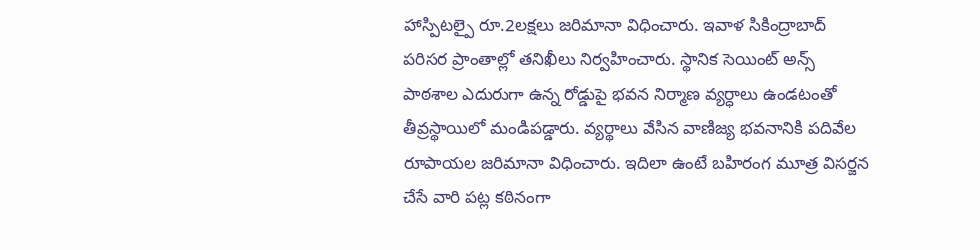హాస్పిటల్పై రూ.2లక్షలు జరిమానా విధించారు. ఇవాళ సికింద్రాబాద్ పరిసర ప్రాంతాల్లో తనిఖీలు నిర్వహించారు. స్థానిక సెయింట్ అన్స్ పాఠశాల ఎదురుగా ఉన్న రోడ్డుపై భవన నిర్మాణ వ్యర్ధాలు ఉండటంతో తీవ్రస్థాయిలో మండిపడ్డారు. వ్యర్థాలు వేసిన వాణిజ్య భవనానికి పదివేల రూపాయల జరిమానా విధించారు. ఇదిలా ఉంటే బహిరంగ మూత్ర విసర్జన చేసే వారి పట్ల కఠినంగా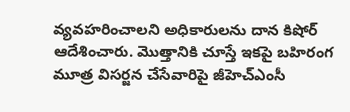వ్యవహరించాలని అధికారులను దాన కిషోర్ ఆదేశించారు. మొత్తానికి చూస్తే ఇకపై బహిరంగ మూత్ర విసర్జన చేసేవారిపై జీహెచ్ఎంసీ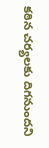కఠిన చర్యలకు దిగనుందని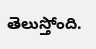తెలుస్తోంది.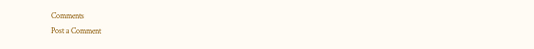Comments
Post a Comment